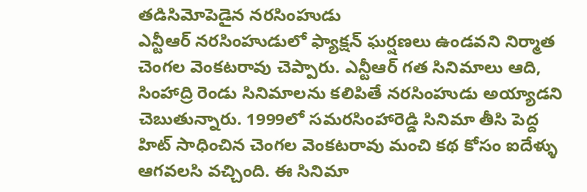తడిసిమోపెడైన నరసింహుడు
ఎన్టీఆర్ నరసింహుడులో ఫ్యాక్షన్ ఘర్షణలు ఉండవని నిర్మాత చెంగల వెంకటరావు చెప్పారు. ఎన్టీఆర్ గత సినిమాలు ఆది, సింహాద్రి రెండు సినిమాలను కలిపితే నరసింహుడు అయ్యాడని చెబుతున్నారు. 1999లో సమరసింహారెడ్డి సినిమా తీసి పెద్ద హిట్ సాధించిన చెంగల వెంకటరావు మంచి కథ కోసం ఐదేళ్ళు ఆగవలసి వచ్చింది. ఈ సినిమా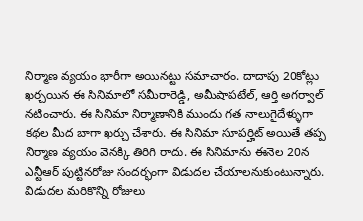నిర్మాణ వ్యయం భారీగా అయినట్టు సమాచారం. దాదాపు 20కోట్లు ఖర్చయిన ఈ సినిమాలో సమీరారెడ్డి, అమీషాపటేల్, ఆర్తి అగర్వాల్ నటించారు. ఈ సినిమా నిర్మాణానికి ముందు గత నాలుగైదేళ్ళుగా కథల మీద బాగా ఖర్చు చేశారు. ఈ సినిమా సూపర్హిట్ అయితే తప్ప నిర్మాణ వ్యయం వెనక్కి తిరిగి రాదు. ఈ సినిమాను ఈనెల 20న ఎన్టీఆర్ పుట్టినరోజు సందర్భంగా విడుదల చేయాలనుకుంటున్నారు. విడుదల మరికొన్ని రోజులు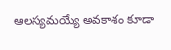ఆలస్యమయ్యే అవకాశం కూడా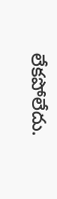లేకపోలేదు.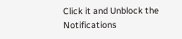Click it and Unblock the Notifications